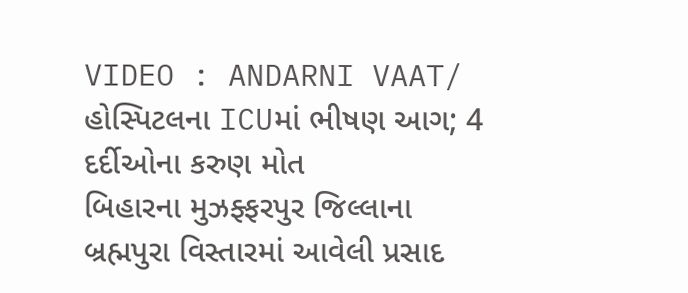VIDEO : ANDARNI VAAT/ હોસ્પિટલના ICUમાં ભીષણ આગ; 4 દર્દીઓના કરુણ મોત
બિહારના મુઝફ્ફરપુર જિલ્લાના બ્રહ્મપુરા વિસ્તારમાં આવેલી પ્રસાદ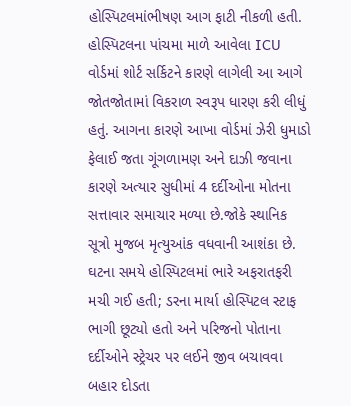હોસ્પિટલમાંભીષણ આગ ફાટી નીકળી હતી. હોસ્પિટલના પાંચમા માળે આવેલા ICU વોર્ડમાં શોર્ટ સર્કિટને કારણે લાગેલી આ આગે જોતજોતામાં વિકરાળ સ્વરૂપ ધારણ કરી લીધું હતું. આગના કારણે આખા વોર્ડમાં ઝેરી ધુમાડો ફેલાઈ જતા ગૂંગળામણ અને દાઝી જવાના કારણે અત્યાર સુધીમાં 4 દર્દીઓના મોતના સત્તાવાર સમાચાર મળ્યા છે.જોકે સ્થાનિક સૂત્રો મુજબ મૃત્યુઆંક વધવાની આશંકા છે. ઘટના સમયે હોસ્પિટલમાં ભારે અફરાતફરી મચી ગઈ હતી; ડરના માર્યા હોસ્પિટલ સ્ટાફ ભાગી છૂટ્યો હતો અને પરિજનો પોતાના દર્દીઓને સ્ટ્રેચર પર લઈને જીવ બચાવવા બહાર દોડતા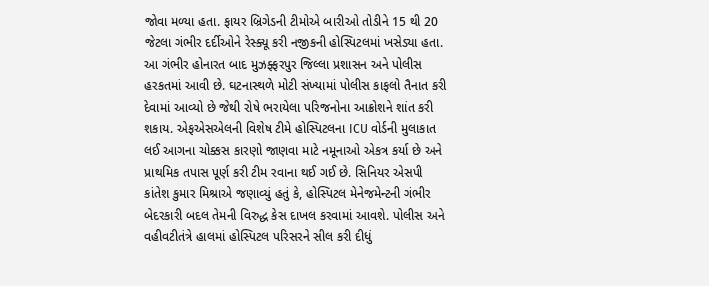જોવા મળ્યા હતા. ફાયર બ્રિગેડની ટીમોએ બારીઓ તોડીને 15 થી 20 જેટલા ગંભીર દર્દીઓને રેસ્ક્યૂ કરી નજીકની હોસ્પિટલમાં ખસેડ્યા હતા.
આ ગંભીર હોનારત બાદ મુઝફ્ફરપુર જિલ્લા પ્રશાસન અને પોલીસ હરકતમાં આવી છે. ઘટનાસ્થળે મોટી સંખ્યામાં પોલીસ કાફલો તૈનાત કરી દેવામાં આવ્યો છે જેથી રોષે ભરાયેલા પરિજનોના આક્રોશને શાંત કરી શકાય. એફએસએલની વિશેષ ટીમે હોસ્પિટલના ICU વોર્ડની મુલાકાત લઈ આગના ચોક્કસ કારણો જાણવા માટે નમૂનાઓ એકત્ર કર્યા છે અને પ્રાથમિક તપાસ પૂર્ણ કરી ટીમ રવાના થઈ ગઈ છે. સિનિયર એસપી કાંતેશ કુમાર મિશ્રાએ જણાવ્યું હતું કે, હોસ્પિટલ મેનેજમેન્ટની ગંભીર બેદરકારી બદલ તેમની વિરુદ્ધ કેસ દાખલ કરવામાં આવશે. પોલીસ અને વહીવટીતંત્રે હાલમાં હોસ્પિટલ પરિસરને સીલ કરી દીધું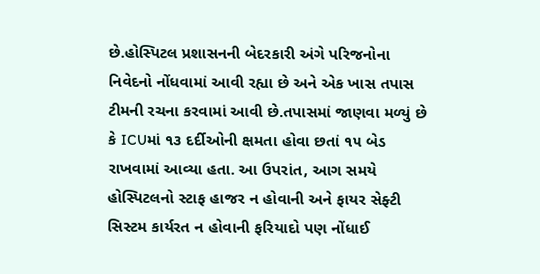છે.હોસ્પિટલ પ્રશાસનની બેદરકારી અંગે પરિજનોના નિવેદનો નોંધવામાં આવી રહ્યા છે અને એક ખાસ તપાસ ટીમની રચના કરવામાં આવી છે.તપાસમાં જાણવા મળ્યું છે કે ICUમાં ૧૩ દર્દીઓની ક્ષમતા હોવા છતાં ૧૫ બેડ રાખવામાં આવ્યા હતા. આ ઉપરાંત, આગ સમયે હોસ્પિટલનો સ્ટાફ હાજર ન હોવાની અને ફાયર સેફ્ટી સિસ્ટમ કાર્યરત ન હોવાની ફરિયાદો પણ નોંધાઈ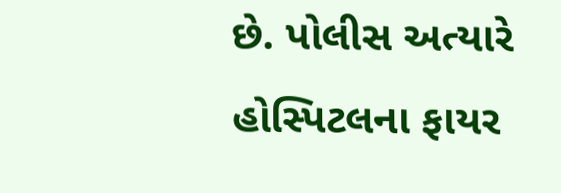છે. પોલીસ અત્યારે હોસ્પિટલના ફાયર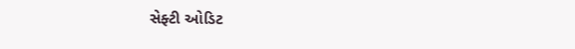સેફ્ટી ઓડિટ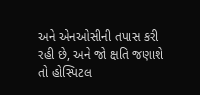અને એનઓસીની તપાસ કરી રહી છે, અને જો ક્ષતિ જણાશે તો હોસ્પિટલ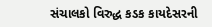સંચાલકો વિરુદ્ધ કડક કાયદેસરની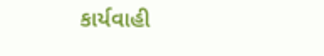કાર્યવાહી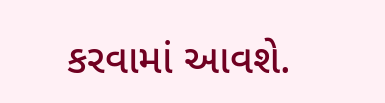કરવામાં આવશે.